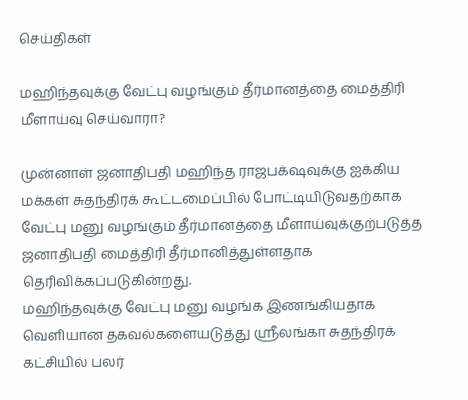செய்திகள்

மஹிந்தவுக்கு வேட்பு வழங்கும் தீர்மானத்தை மைத்திரி மீளாய்வு செய்வாரா?

முன்னாள் ஜனாதிபதி மஹிந்த ராஜபக்‌ஷவுக்கு ஐக்கிய மக்கள் சுதந்திரக் கூட்டமைப்பில் போட்டியிடுவதற்காக வேட்பு மனு வழங்கும் தீர்மானத்தை மீளாய்வுக்குற்படுத்த ஜனாதிபதி மைத்திரி தீர்மானித்துள்ளதாக தெரிவிக்கப்படுகின்றது.
மஹிந்தவுக்கு வேட்பு மனு வழங்க இணங்கியதாக வெளியான தகவல்களையடுத்து ஸ்ரீலங்கா சுதந்திரக் கட்சியில் பலர்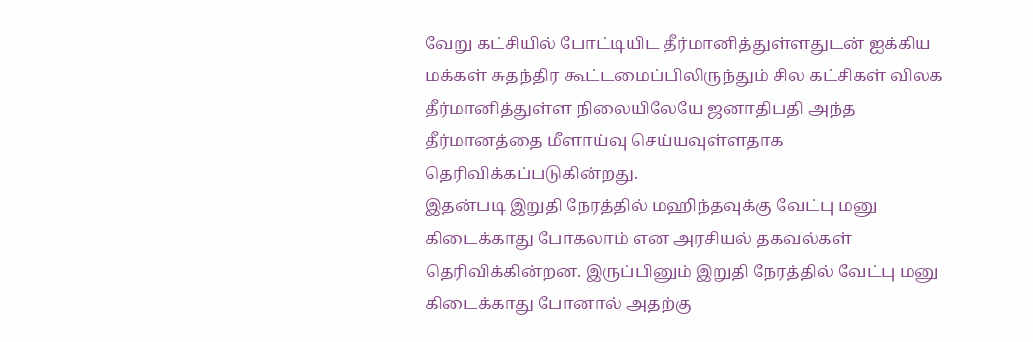வேறு கட்சியில் போட்டியிட தீர்மானித்துள்ளதுடன் ஐக்கிய மக்கள் சுதந்திர கூட்டமைப்பிலிருந்தும் சில கட்சிகள் விலக தீர்மானித்துள்ள நிலையிலேயே ஜனாதிபதி அந்த தீர்மானத்தை மீளாய்வு செய்யவுள்ளதாக தெரிவிக்கப்படுகின்றது.
இதன்படி இறுதி நேரத்தில் மஹிந்தவுக்கு வேட்பு மனு கிடைக்காது போகலாம் என அரசியல் தகவல்கள் தெரிவிக்கின்றன. இருப்பினும் இறுதி நேரத்தில் வேட்பு மனு கிடைக்காது போனால் அதற்கு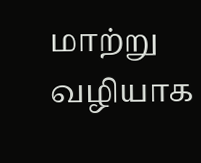மாற்று வழியாக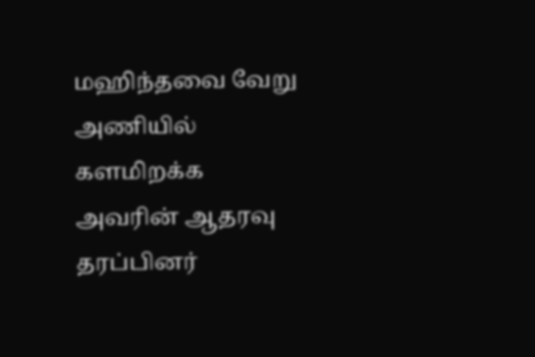மஹிந்தவை வேறு அணியில் களமிறக்க அவரின் ஆதரவு தரப்பினர்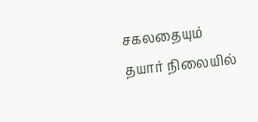சகலதையும் தயார் நிலையில்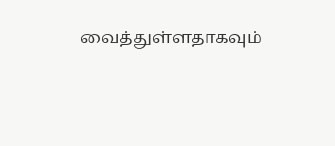வைத்துள்ளதாகவும்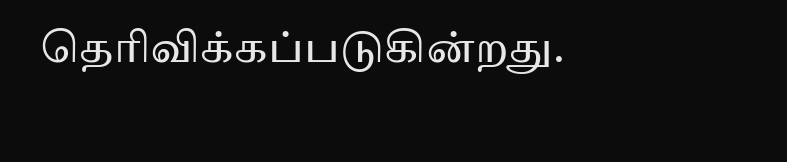தெரிவிக்கப்படுகின்றது.